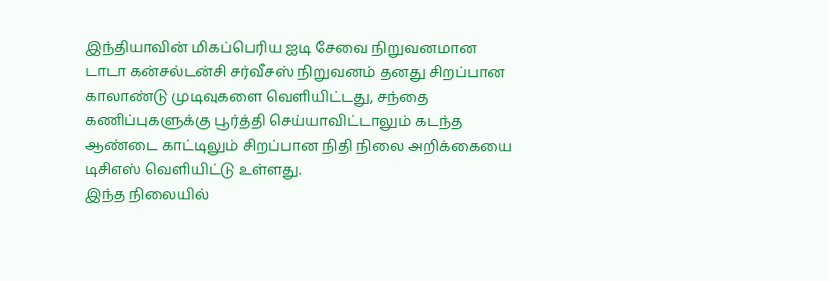இந்தியாவின் மிகப்பெரிய ஐடி சேவை நிறுவனமான டாடா கன்சல்டன்சி சர்வீசஸ் நிறுவனம் தனது சிறப்பான காலாண்டு முடிவுகளை வெளியிட்டது, சந்தை கணிப்புகளுக்கு பூர்த்தி செய்யாவிட்டாலும் கடந்த ஆண்டை காட்டிலும் சிறப்பான நிதி நிலை அறிக்கையை டிசிஎஸ் வெளியிட்டு உள்ளது.
இந்த நிலையில்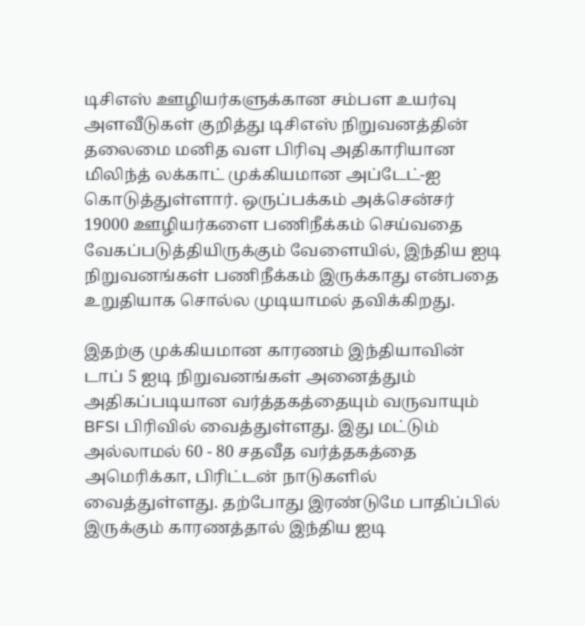டிசிஎஸ் ஊழியர்களுக்கான சம்பள உயர்வு அளவீடுகள் குறித்து டிசிஎஸ் நிறுவனத்தின் தலைமை மனித வள பிரிவு அதிகாரியான மிலிந்த் லக்காட் முக்கியமான அப்டேட்-ஐ கொடுத்துள்ளார். ஒருப்பக்கம் அக்சென்சர் 19000 ஊழியர்களை பணிநீக்கம் செய்வதை வேகப்படுத்தியிருக்கும் வேளையில், இந்திய ஐடி நிறுவனங்கள் பணிநீக்கம் இருக்காது என்பதை உறுதியாக சொல்ல முடியாமல் தவிக்கிறது.

இதற்கு முக்கியமான காரணம் இந்தியாவின் டாப் 5 ஐடி நிறுவனங்கள் அனைத்தும் அதிகப்படியான வர்த்தகத்தையும் வருவாயும் BFSI பிரிவில் வைத்துள்ளது. இது மட்டும் அல்லாமல் 60 - 80 சதவீத வர்த்தகத்தை அமெரிக்கா, பிரிட்டன் நாடுகளில் வைத்துள்ளது. தற்போது இரண்டுமே பாதிப்பில் இருக்கும் காரணத்தால் இந்திய ஐடி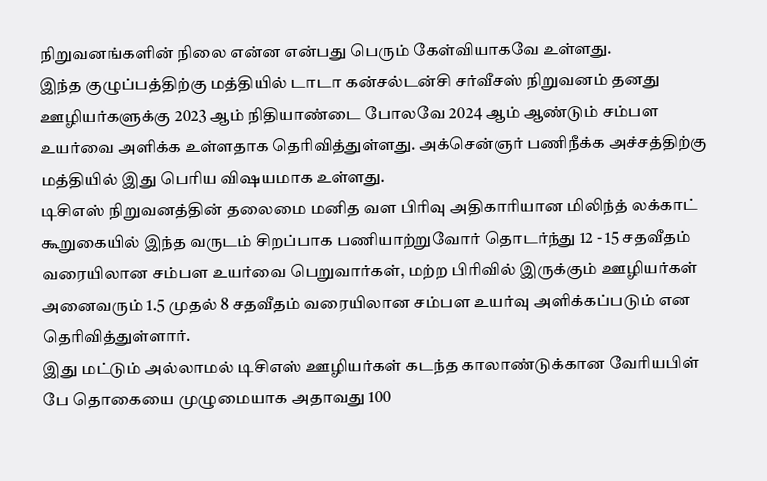நிறுவனங்களின் நிலை என்ன என்பது பெரும் கேள்வியாகவே உள்ளது.
இந்த குழுப்பத்திற்கு மத்தியில் டாடா கன்சல்டன்சி சர்வீசஸ் நிறுவனம் தனது ஊழியர்களுக்கு 2023 ஆம் நிதியாண்டை போலவே 2024 ஆம் ஆண்டும் சம்பள உயர்வை அளிக்க உள்ளதாக தெரிவித்துள்ளது. அக்சென்ஞர் பணிநீக்க அச்சத்திற்கு மத்தியில் இது பெரிய விஷயமாக உள்ளது.
டிசிஎஸ் நிறுவனத்தின் தலைமை மனித வள பிரிவு அதிகாரியான மிலிந்த் லக்காட் கூறுகையில் இந்த வருடம் சிறப்பாக பணியாற்றுவோர் தொடர்ந்து 12 - 15 சதவீதம் வரையிலான சம்பள உயர்வை பெறுவார்கள், மற்ற பிரிவில் இருக்கும் ஊழியர்கள் அனைவரும் 1.5 முதல் 8 சதவீதம் வரையிலான சம்பள உயர்வு அளிக்கப்படும் என தெரிவித்துள்ளார்.
இது மட்டும் அல்லாமல் டிசிஎஸ் ஊழியர்கள் கடந்த காலாண்டுக்கான வேரியபிள் பே தொகையை முழுமையாக அதாவது 100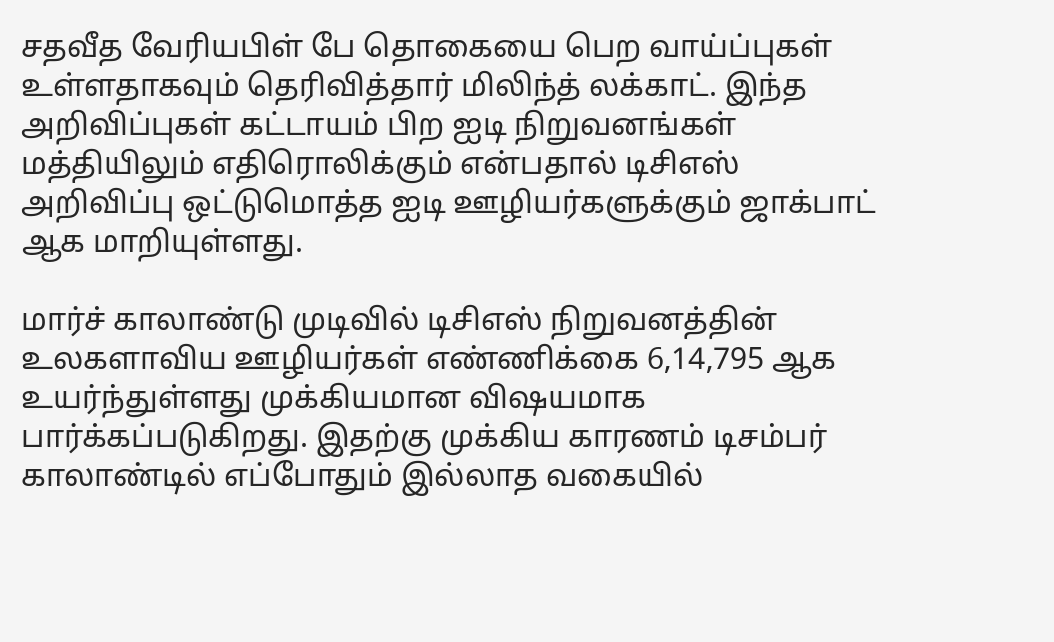சதவீத வேரியபிள் பே தொகையை பெற வாய்ப்புகள் உள்ளதாகவும் தெரிவித்தார் மிலிந்த் லக்காட். இந்த அறிவிப்புகள் கட்டாயம் பிற ஐடி நிறுவனங்கள் மத்தியிலும் எதிரொலிக்கும் என்பதால் டிசிஎஸ் அறிவிப்பு ஒட்டுமொத்த ஐடி ஊழியர்களுக்கும் ஜாக்பாட் ஆக மாறியுள்ளது.

மார்ச் காலாண்டு முடிவில் டிசிஎஸ் நிறுவனத்தின் உலகளாவிய ஊழியர்கள் எண்ணிக்கை 6,14,795 ஆக உயர்ந்துள்ளது முக்கியமான விஷயமாக பார்க்கப்படுகிறது. இதற்கு முக்கிய காரணம் டிசம்பர் காலாண்டில் எப்போதும் இல்லாத வகையில்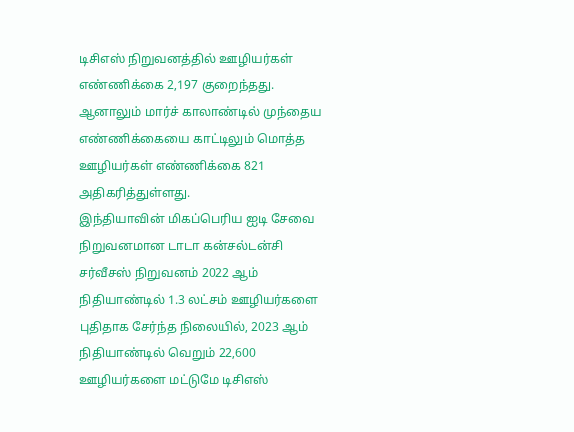டிசிஎஸ் நிறுவனத்தில் ஊழியர்கள் எண்ணிக்கை 2,197 குறைந்தது. ஆனாலும் மார்ச் காலாண்டில் முந்தைய எண்ணிக்கையை காட்டிலும் மொத்த ஊழியர்கள் எண்ணிக்கை 821 அதிகரித்துள்ளது.
இந்தியாவின் மிகப்பெரிய ஐடி சேவை நிறுவனமான டாடா கன்சல்டன்சி சர்வீசஸ் நிறுவனம் 2022 ஆம் நிதியாண்டில் 1.3 லட்சம் ஊழியர்களை புதிதாக சேர்ந்த நிலையில், 2023 ஆம் நிதியாண்டில் வெறும் 22,600 ஊழியர்களை மட்டுமே டிசிஎஸ்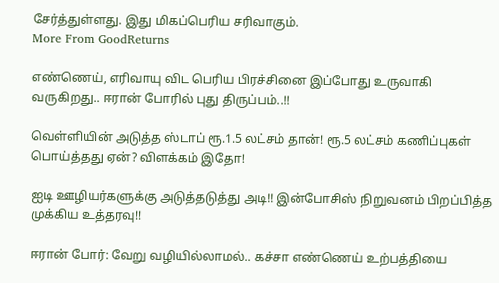சேர்த்துள்ளது. இது மிகப்பெரிய சரிவாகும்.
More From GoodReturns

எண்ணெய், எரிவாயு விட பெரிய பிரச்சினை இப்போது உருவாகி வருகிறது.. ஈரான் போரில் புது திருப்பம்..!!

வெள்ளியின் அடுத்த ஸ்டாப் ரூ.1.5 லட்சம் தான்! ரூ.5 லட்சம் கணிப்புகள் பொய்த்தது ஏன்? விளக்கம் இதோ!

ஐடி ஊழியர்களுக்கு அடுத்தடுத்து அடி!! இன்போசிஸ் நிறுவனம் பிறப்பித்த முக்கிய உத்தரவு!!

ஈரான் போர்: வேறு வழியில்லாமல்.. கச்சா எண்ணெய் உற்பத்தியை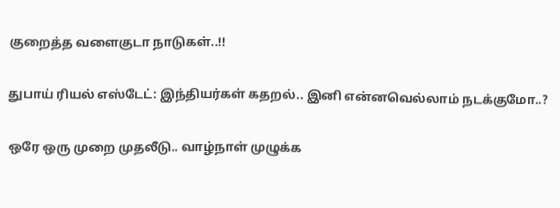குறைத்த வளைகுடா நாடுகள்..!!

துபாய் ரியல் எஸ்டேட்: இந்தியர்கள் கதறல்.. இனி என்னவெல்லாம் நடக்குமோ..?

ஒரே ஒரு முறை முதலீடு.. வாழ்நாள் முழுக்க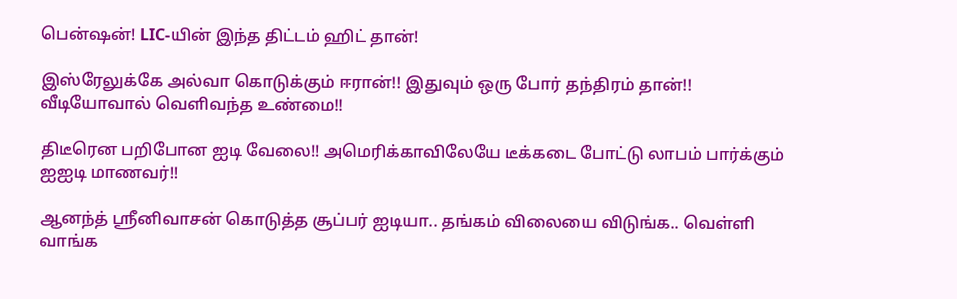பென்ஷன்! LIC-யின் இந்த திட்டம் ஹிட் தான்!

இஸ்ரேலுக்கே அல்வா கொடுக்கும் ஈரான்!! இதுவும் ஒரு போர் தந்திரம் தான்!! வீடியோவால் வெளிவந்த உண்மை!!

திடீரென பறிபோன ஐடி வேலை!! அமெரிக்காவிலேயே டீக்கடை போட்டு லாபம் பார்க்கும் ஐஐடி மாணவர்!!

ஆனந்த் ஸ்ரீனிவாசன் கொடுத்த சூப்பர் ஐடியா.. தங்கம் விலையை விடுங்க.. வெள்ளி வாங்க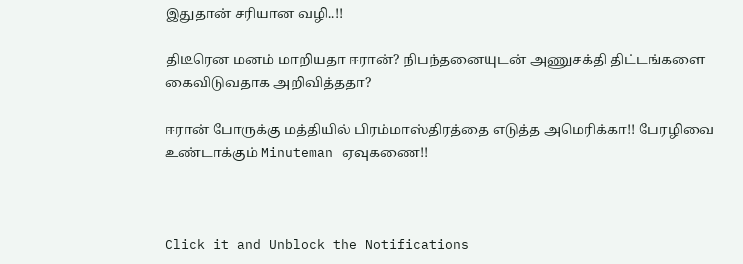இதுதான் சரியான வழி..!!

திடீரென மனம் மாறியதா ஈரான்? நிபந்தனையுடன் அணுசக்தி திட்டங்களை கைவிடுவதாக அறிவித்ததா?

ஈரான் போருக்கு மத்தியில் பிரம்மாஸ்திரத்தை எடுத்த அமெரிக்கா!! பேரழிவை உண்டாக்கும் Minuteman ஏவுகணை!!



Click it and Unblock the Notifications